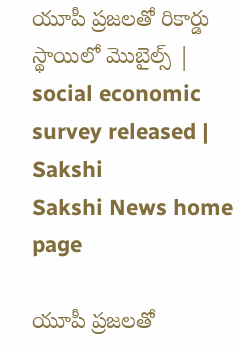యూపీ ప్రజలతో రికార్డు స్థాయిలో మొబైల్స్ | social economic survey released | Sakshi
Sakshi News home page

యూపీ ప్రజలతో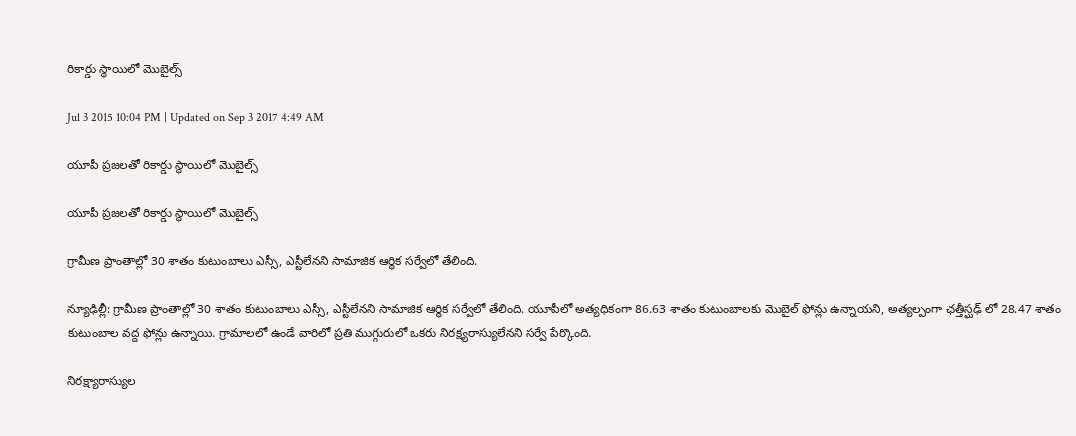రికార్డు స్థాయిలో మొబైల్స్

Jul 3 2015 10:04 PM | Updated on Sep 3 2017 4:49 AM

యూపీ ప్రజలతో రికార్డు స్థాయిలో మొబైల్స్

యూపీ ప్రజలతో రికార్డు స్థాయిలో మొబైల్స్

గ్రామీణ ప్రాంతాల్లో 30 శాతం కుటుంబాలు ఎస్సీ, ఎస్టీలేనని సామాజిక ఆర్థిక సర్వేలో తేలింది.

న్యూఢిల్లీ: గ్రామీణ ప్రాంతాల్లో 30 శాతం కుటుంబాలు ఎస్సీ, ఎస్టీలేనని సామాజిక ఆర్థిక సర్వేలో తేలింది. యూపీలో అత్యధికంగా 86.63 శాతం కుటుంబాలకు మొబైల్ ఫోన్లు ఉన్నాయని, అత్యల్పంగా ఛత్తీస్ఘఢ్ లో 28.47 శాతం కుటుంబాల వద్ద ఫోన్లు ఉన్నాయి. గ్రామాలలో ఉండే వారిలో ప్రతి ముగ్గురులో ఒకరు నిరక్ష్యరాస్యులేనని సర్వే పేర్కొంది.

నిరక్ష్యారాస్యుల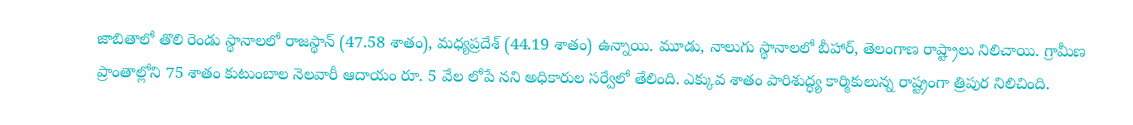జాబితాలో తొలి రెండు స్థానాలలో రాజస్థాన్ (47.58 శాతం), మధ్యప్రదేశ్ (44.19 శాతం) ఉన్నాయి. మూడు, నాలుగు స్థానాలలో బీహార్, తెలంగాణ రాష్ట్రాలు నిలిచాయి. గ్రామీణ ప్రాంతాల్లోని 75 శాతం కుటుంబాల నెలవారీ ఆదాయం రూ. 5 వేల లోపే నని అధికారుల సర్వేలో తేలింది. ఎక్కువ శాతం పారిశుద్ధ్య కార్మికులున్న రాష్ట్రంగా త్రిపుర నిలిచింది.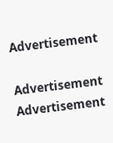Advertisement

Advertisement
Advertisement